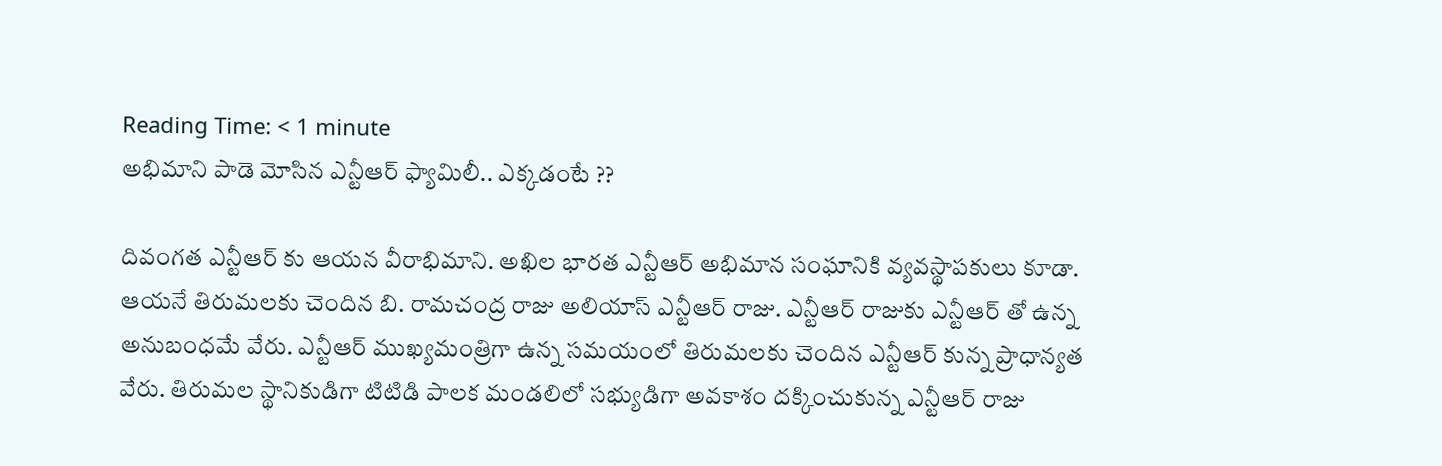Reading Time: < 1 minute
అభిమాని పాడె మోసిన ఎన్టీఆర్ ఫ్యామిలీ.. ఎక్కడంటే ??

దివంగత ఎన్టీఆర్ కు ఆయన వీరాభిమాని. అఖిల భారత ఎన్టీఆర్ అభిమాన సంఘానికి వ్యవస్థాపకులు కూడా. ఆయనే తిరుమలకు చెందిన బి. రామచంద్ర రాజు అలియాస్ ఎన్టీఆర్ రాజు. ఎన్టీఆర్ రాజుకు ఎన్టీఆర్ తో ఉన్న అనుబంధమే వేరు. ఎన్టీఆర్ ముఖ్యమంత్రిగా ఉన్న సమయంలో తిరుమలకు చెందిన ఎన్టీఆర్ కున్న ప్రాధాన్యత వేరు. తిరుమల స్థానికుడిగా టిటిడి పాలక మండలిలో సభ్యుడిగా అవకాశం దక్కించుకున్న ఎన్టీఆర్ రాజు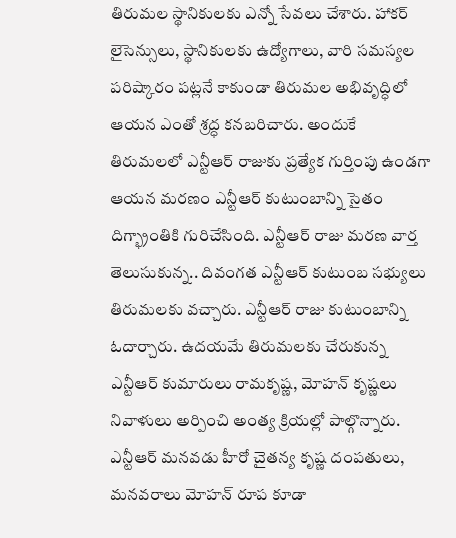తిరుమల స్థానికులకు ఎన్నో సేవలు చేశారు. హాకర్ లైసెన్సులు, స్థానికులకు ఉద్యోగాలు, వారి సమస్యల పరిష్కారం పట్లనే కాకుండా తిరుమల అభివృద్ధిలో ఆయన ఎంతో శ్రద్ధ కనబరిచారు. అందుకే తిరుమలలో ఎన్టీఆర్ రాజుకు ప్రత్యేక గుర్తింపు ఉండగా ఆయన మరణం ఎన్టీఆర్ కుటుంబాన్ని సైతం దిగ్భ్రాంతికి గురిచేసింది. ఎన్టీఆర్ రాజు మరణ వార్త తెలుసుకున్న.. దివంగత ఎన్టీఆర్ కుటుంబ సభ్యులు తిరుమలకు వచ్చారు. ఎన్టీఆర్ రాజు కుటుంబాన్ని ఓదార్చారు. ఉదయమే తిరుమలకు చేరుకున్న ఎన్టీఆర్ కుమారులు రామకృష్ణ, మోహన్ కృష్ణలు నివాళులు అర్పించి అంత్య క్రియల్లో పాల్గొన్నారు. ఎన్టీఆర్ మనవడు హీరో చైతన్య కృష్ణ దంపతులు, మనవరాలు మోహన్ రూప కూడా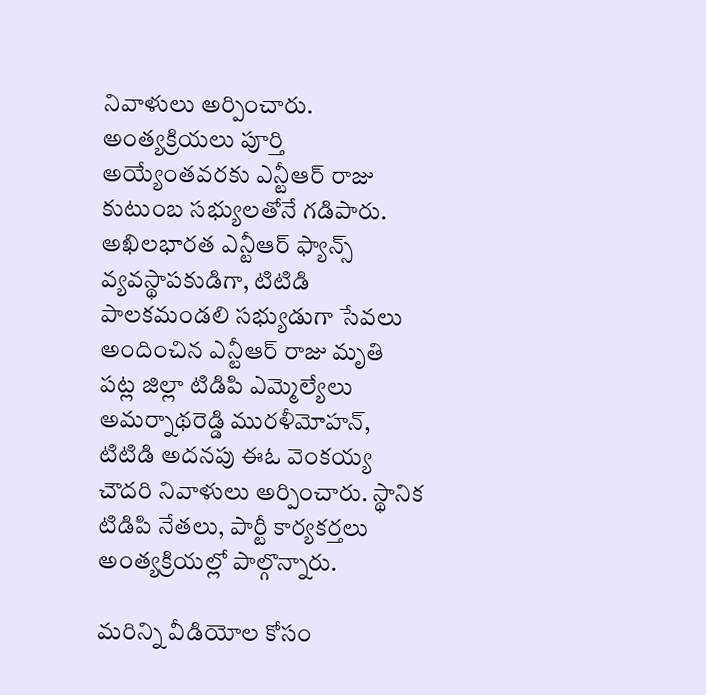నివాళులు అర్పించారు. అంత్యక్రియలు పూర్తి అయ్యేంతవరకు ఎన్టీఆర్ రాజు కుటుంబ సభ్యులతోనే గడిపారు. అఖిలభారత ఎన్టీఆర్ ఫ్యాన్స్ వ్యవస్థాపకుడిగా, టిటిడి పాలకమండలి సభ్యుడుగా సేవలు అందించిన ఎన్టీఆర్ రాజు మృతి పట్ల జిల్లా టిడిపి ఎమ్మెల్యేలు అమర్నాథరెడ్డి మురళీమోహన్, టిటిడి అదనపు ఈఓ వెంకయ్య చౌదరి నివాళులు అర్పించారు. స్థానిక టిడిపి నేతలు, పార్టీ కార్యకర్తలు అంత్యక్రియల్లో పాల్గొన్నారు.

మరిన్ని వీడియోల కోసం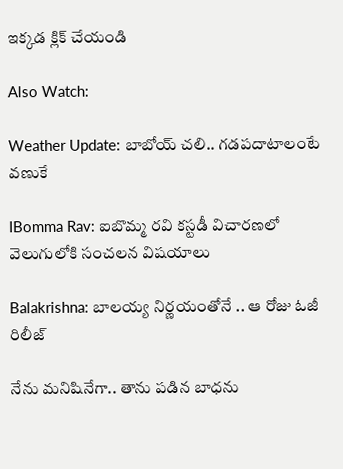ఇక్కడ క్లిక్ చేయండి

Also Watch:

Weather Update: బాబోయ్ చలి.. గడపదాటాలంటే వణుకే

IBomma Rav: ఐబొమ్మ రవి కస్టడీ విచారణలో వెలుగులోకి సంచలన విషయాలు

Balakrishna: బాలయ్య నిర్ణయంతోనే .. ఆ రోజు ఓజీ రిలీజ్

నేను మనిషినేగా.. తాను పడిన బాధను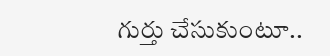గుర్తు చేసుకుంటూ..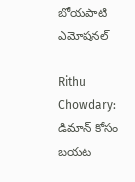బోయపాటి ఎమోషనల్

Rithu Chowdary: డిమాన్‌ కోసం బయట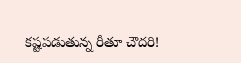కష్టపడుతున్న రీతూ చౌదరి!